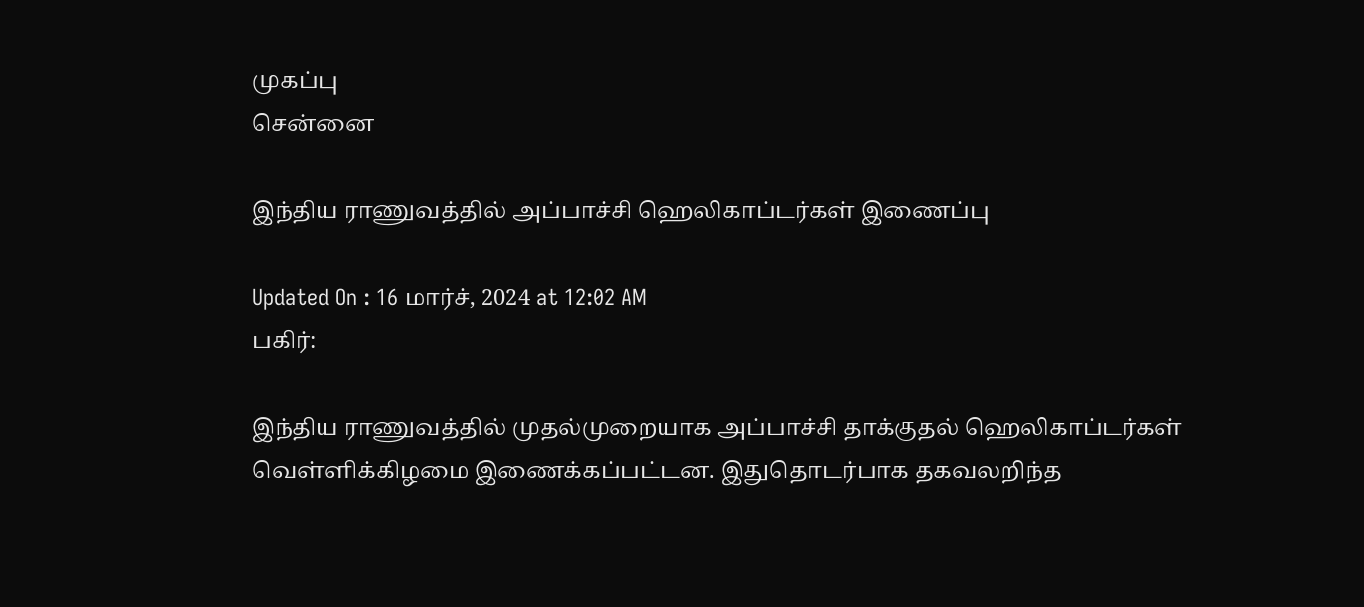முகப்பு
சென்னை

இந்திய ராணுவத்தில் அப்பாச்சி ஹெலிகாப்டர்கள் இணைப்பு

Updated On : 16 மார்ச், 2024 at 12:02 AM
பகிர்:

இந்திய ராணுவத்தில் முதல்முறையாக அப்பாச்சி தாக்குதல் ஹெலிகாப்டர்கள் வெள்ளிக்கிழமை இணைக்கப்பட்டன. இதுதொடர்பாக தகவலறிந்த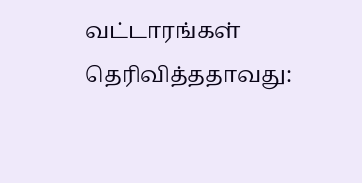வட்டாரங்கள் தெரிவித்ததாவது: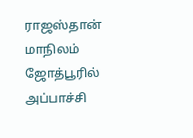ராஜஸ்தான் மாநிலம் ஜோத்பூரில் அப்பாச்சி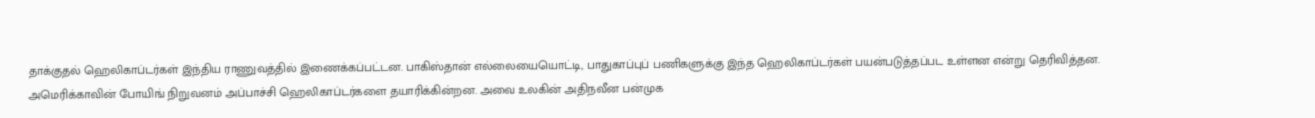தாக்குதல் ஹெலிகாப்டர்கள் இந்திய ராணுவத்தில் இணைக்கப்பட்டன. பாகிஸ்தான் எல்லையையொட்டி, பாதுகாப்புப் பணிகளுக்கு இந்த ஹெலிகாப்டர்கள் பயன்படுத்தப்பட உள்ளன என்று தெரிவித்தன. அமெரிக்காவின் போயிங் நிறுவனம் அப்பாச்சி ஹெலிகாப்டர்களை தயாரிக்கின்றன. அவை உலகின் அதிநவீன பன்முக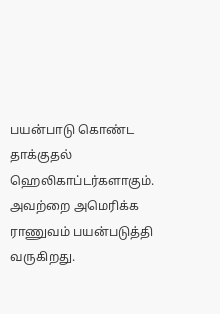பயன்பாடு கொண்ட தாக்குதல் ஹெலிகாப்டர்களாகும். அவற்றை அமெரிக்க ராணுவம் பயன்படுத்தி வருகிறது.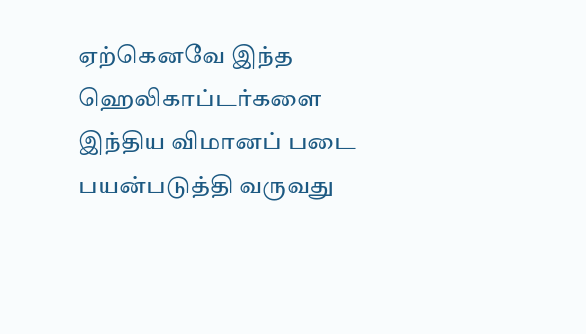ஏற்கெனவே இந்த ஹெலிகாப்டர்களை இந்திய விமானப் படை பயன்படுத்தி வருவது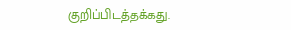குறிப்பிடத்தக்கது.